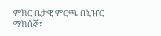ምክር ቤታዊ ምርጫ በኒዠር
ማክሰኞ፣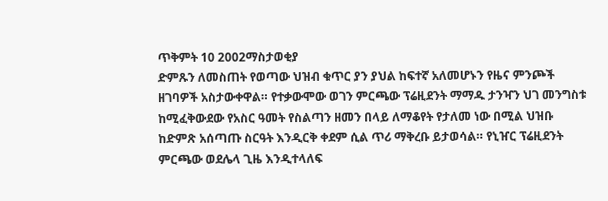ጥቅምት 10 2002ማስታወቂያ
ድምጹን ለመስጠት የወጣው ህዝብ ቁጥር ያን ያህል ከፍተኛ አለመሆኑን የዜና ምንጮች ዘገባዎች አስታውቀዋል። የተቃውሞው ወገን ምርጫው ፕሬዚደንት ማማዱ ታንዣን ህገ መንግስቱ ከሚፈቅውደው የአስር ዓመት የስልጣን ዘመን በላይ ለማቆየት የታለመ ነው በሚል ህዝቡ ከድምጽ አሰጣጡ ስርዓት እንዲርቅ ቀደም ሲል ጥሪ ማቅረቡ ይታወሳል። የኒዠር ፕሬዚደንት ምርጫው ወደሌላ ጊዜ እንዲተላለፍ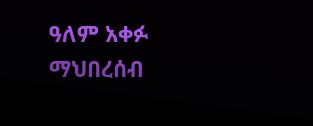ዓለም አቀፉ ማህበረሰብ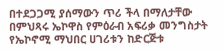በተደጋጋሚ ያሰማውን ጥሪ ችላ በማለታቸው በምህጻሩ ኤኮዋስ የምዕራብ አፍሪቃ መንግስታት የኤኮኖሚ ማህበር ሀገሪቱን ከድርጅቱ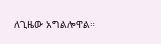ለጊዜው አግልሎዋል።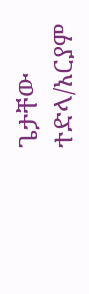ጌታቸው ተድላ/አርያም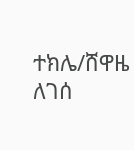ተክሌ/ሸዋዜ ለገሰ